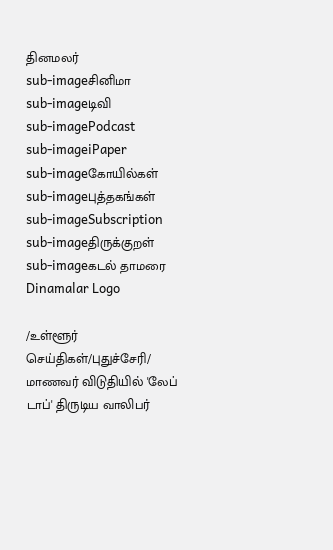தினமலர்
sub-imageசினிமா
sub-imageடிவி
sub-imagePodcast
sub-imageiPaper
sub-imageகோயில்கள்
sub-imageபுத்தகங்கள்
sub-imageSubscription
sub-imageதிருக்குறள்
sub-imageகடல் தாமரை
Dinamalar Logo

/உள்ளூர் செய்திகள்/புதுச்சேரி/ மாணவர் விடுதியில் 'லேப் டாப்' திருடிய வாலிபர்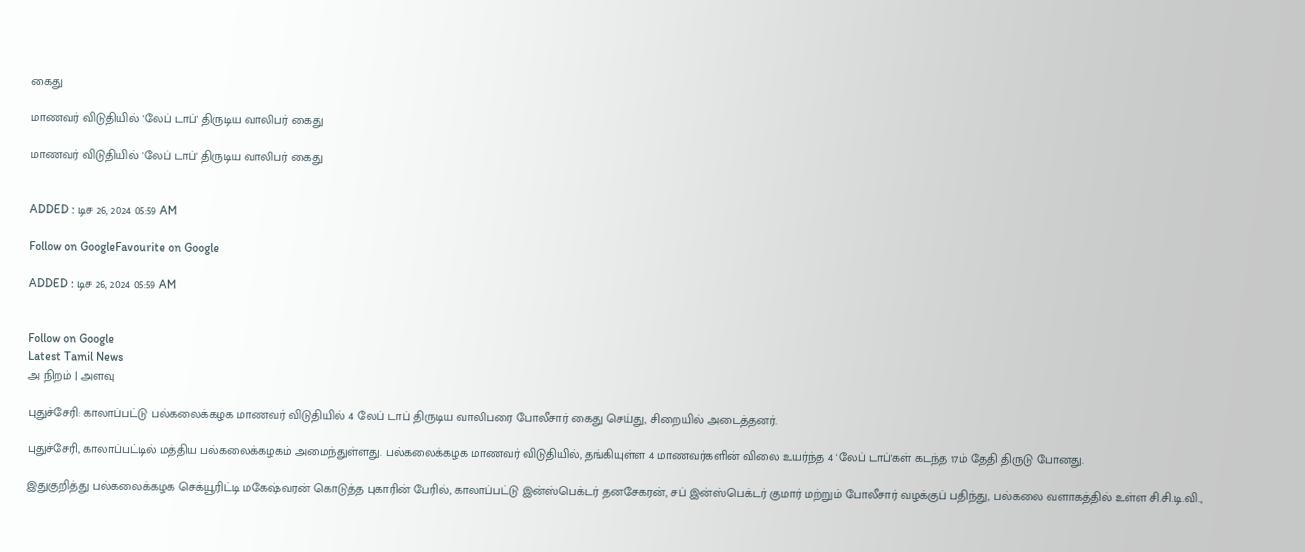கைது

மாணவர் விடுதியில் 'லேப் டாப்' திருடிய வாலிபர் கைது

மாணவர் விடுதியில் 'லேப் டாப்' திருடிய வாலிபர் கைது


ADDED : டிச 26, 2024 05:59 AM

Follow on GoogleFavourite on Google

ADDED : டிச 26, 2024 05:59 AM


Follow on Google
Latest Tamil News
அ நிறம் | அளவு

புதுச்சேரி: காலாப்பட்டு பல்கலைக்கழக மாணவர் விடுதியில் 4 லேப் டாப் திருடிய வாலிபரை போலீசார் கைது செய்து, சிறையில் அடைத்தனர்.

புதுச்சேரி, காலாப்பட்டில் மத்திய பல்கலைக்கழகம் அமைந்துள்ளது. பல்கலைக்கழக மாணவர் விடுதியில், தங்கியுள்ள 4 மாணவர்களின் விலை உயர்ந்த 4 'லேப் டாப்'கள் கடந்த 17ம் தேதி திருடு போனது.

இதுகுறித்து பல்கலைக்கழக செக்யூரிட்டி மகேஷ்வரன் கொடுத்த புகாரின் பேரில், காலாப்பட்டு இன்ஸ்பெக்டர் தனசேகரன், சப் இன்ஸ்பெக்டர் குமார் மற்றும் போலீசார் வழக்குப் பதிந்து, பல்கலை வளாகத்தில் உள்ள சி.சி.டி.வி.,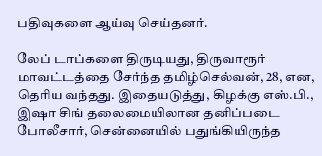பதிவுகளை ஆய்வு செய்தனர்.

லேப் டாப்களை திருடியது, திருவாரூர் மாவட்டத்தை சேர்ந்த தமிழ்செல்வன், 28, என, தெரிய வந்தது. இதையடுத்து, கிழக்கு எஸ்.பி., இஷா சிங் தலைமையிலான தனிப்படை போலீசார், சென்னையில் பதுங்கியிருந்த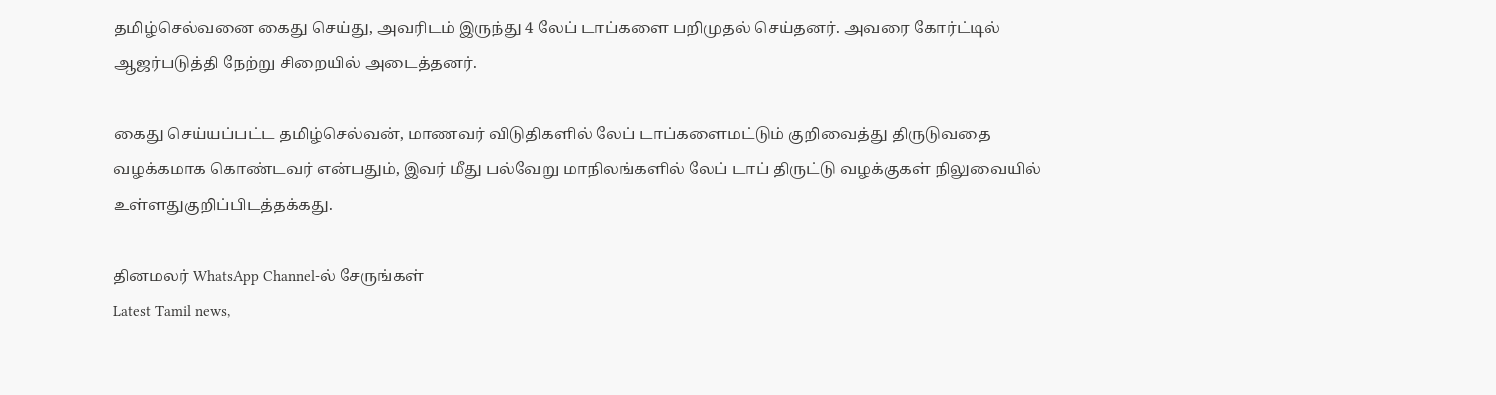தமிழ்செல்வனை கைது செய்து, அவரிடம் இருந்து 4 லேப் டாப்களை பறிமுதல் செய்தனர். அவரை கோர்ட்டில் ஆஜர்படுத்தி நேற்று சிறையில் அடைத்தனர்.

கைது செய்யப்பட்ட தமிழ்செல்வன், மாணவர் விடுதிகளில் லேப் டாப்களைமட்டும் குறிவைத்து திருடுவதை வழக்கமாக கொண்டவர் என்பதும், இவர் மீது பல்வேறு மாநிலங்களில் லேப் டாப் திருட்டு வழக்குகள் நிலுவையில் உள்ளதுகுறிப்பிடத்தக்கது.

தினமலர் WhatsApp Channel-ல் சேருங்கள்
Latest Tamil news,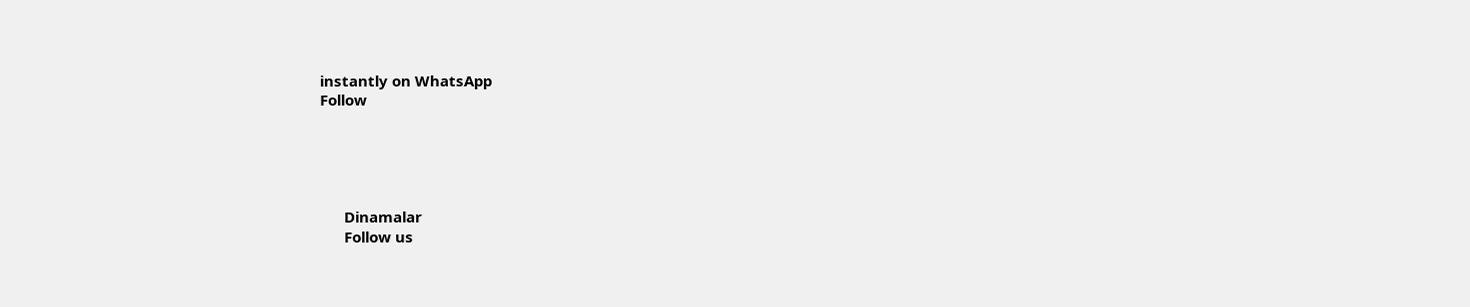instantly on WhatsApp
Follow





      Dinamalar
      Follow us